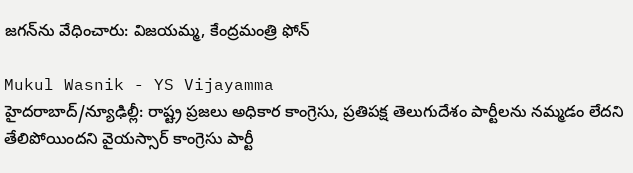జగన్‌ను వేధించారు: విజయమ్మ, కేంద్రమంత్రి ఫోన్

Mukul Wasnik - YS Vijayamma
హైదరాబాద్/న్యూఢిల్లీ: రాష్ట్ర ప్రజలు అధికార కాంగ్రెసు, ప్రతిపక్ష తెలుగుదేశం పార్టీలను నమ్మడం లేదని తేలిపోయిందని వైయస్సార్ కాంగ్రెసు పార్టీ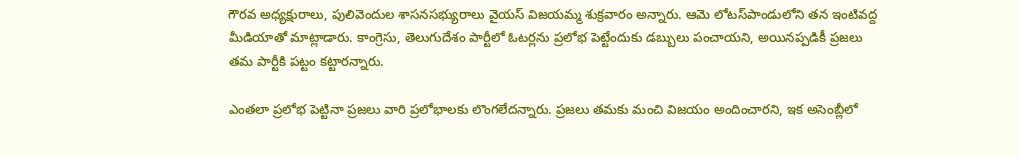గౌరవ అధ్యక్షురాలు, పులివెందుల శాసనసభ్యురాలు వైయస్ విజయమ్మ శుక్రవారం అన్నారు. ఆమె లోటస్‌పాండులోని తన ఇంటివద్ద మీడియాతో మాట్లాడారు. కాంగ్రెసు, తెలుగుదేశం పార్టీలో ఓటర్లను ప్రలోభ పెట్టేందుకు డబ్బులు పంచాయని, అయినప్పడికీ ప్రజలు తమ పార్టీకి పట్టం కట్టారన్నారు.

ఎంతలా ప్రలోభ పెట్టినా ప్రజలు వారి ప్రలోభాలకు లొంగలేదన్నారు. ప్రజలు తమకు మంచి విజయం అందించారని, ఇక అసెంబ్లీలో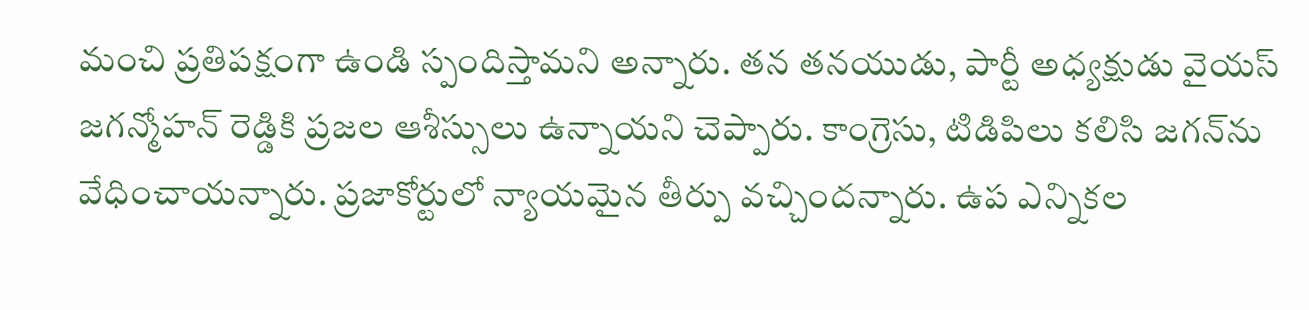మంచి ప్రతిపక్షంగా ఉండి స్పందిస్తామని అన్నారు. తన తనయుడు, పార్టీ అధ్యక్షుడు వైయస్ జగన్మోహన్ రెడ్డికి ప్రజల ఆశీస్సులు ఉన్నాయని చెప్పారు. కాంగ్రెసు, టిడిపిలు కలిసి జగన్‌ను వేధించాయన్నారు. ప్రజాకోర్టులో న్యాయమైన తీర్పు వచ్చిందన్నారు. ఉప ఎన్నికల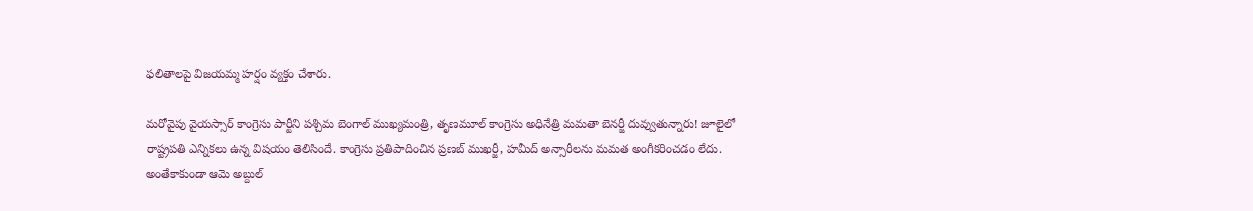ఫలితాలపై విజయమ్మ హర్షం వ్యక్తం చేశారు.

మరోవైపు వైయస్సార్ కాంగ్రెసు పార్టీని పశ్చిమ బెంగాల్ ముఖ్యమంత్రి, తృణమూల్ కాంగ్రెసు అధినేత్రి మమతా బెనర్జీ దువ్వుతున్నారు! జూలైలో రాష్ట్రపతి ఎన్నికలు ఉన్న విషయం తెలిసిందే. కాంగ్రెసు ప్రతిపాదించిన ప్రణబ్ ముఖర్జీ, హమీద్ అన్సారీలను మమత అంగీకరించడం లేదు. అంతేకాకుండా ఆమె అబ్దుల్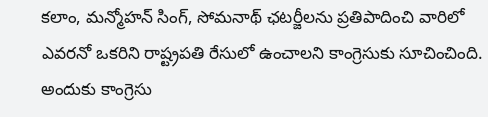కలాం, మన్మోహన్ సింగ్, సోమనాథ్ ఛటర్జీలను ప్రతిపాదించి వారిలో ఎవరనో ఒకరిని రాష్ట్రపతి రేసులో ఉంచాలని కాంగ్రెసుకు సూచించింది. అందుకు కాంగ్రెసు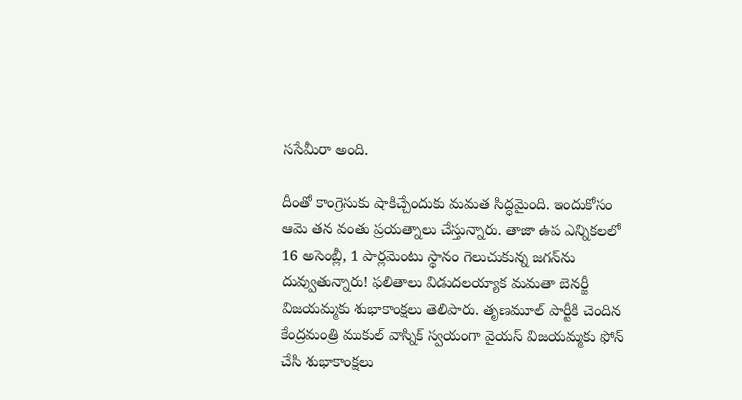ససేమీరా అంది.

దీంతో కాంగ్రెసుకు షాకిచ్చేందుకు మమత సిద్ధమైంది. ఇందుకోసం ఆమె తన వంతు ప్రయత్నాలు చేస్తున్నారు. తాజా ఉప ఎన్నికలలో 16 అసెంబ్లీ, 1 పార్లమెంటు స్థానం గెలుచుకున్న జగన్‌ను దువ్వుతున్నారు! ఫలితాలు విడుదలయ్యాక మమతా బెనర్జీ విజయమ్మకు శుభాకాంక్షలు తెలిపారు. తృణమూల్ పార్టీకి చెందిన కేంద్రమంత్రి ముకుల్ వాస్నిక్ స్వయంగా వైయస్ విజయమ్మకు ఫోన్ చేసి శుభాకాంక్షలు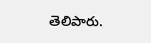తెలిపారు.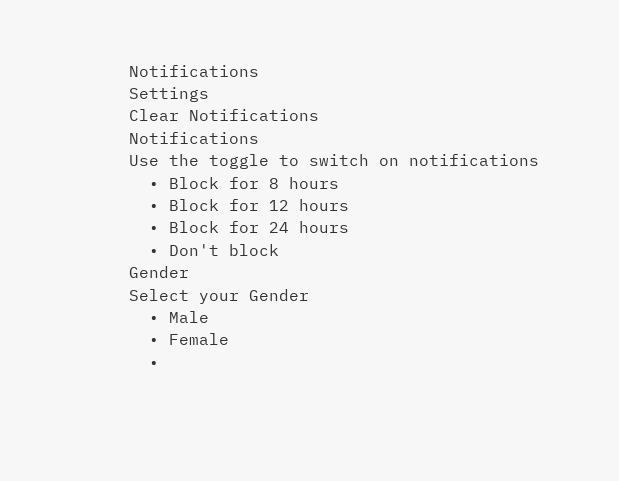Notifications
Settings
Clear Notifications
Notifications
Use the toggle to switch on notifications
  • Block for 8 hours
  • Block for 12 hours
  • Block for 24 hours
  • Don't block
Gender
Select your Gender
  • Male
  • Female
  •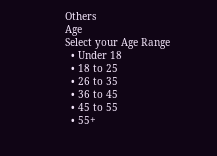Others
Age
Select your Age Range
  • Under 18
  • 18 to 25
  • 26 to 35
  • 36 to 45
  • 45 to 55
  • 55+